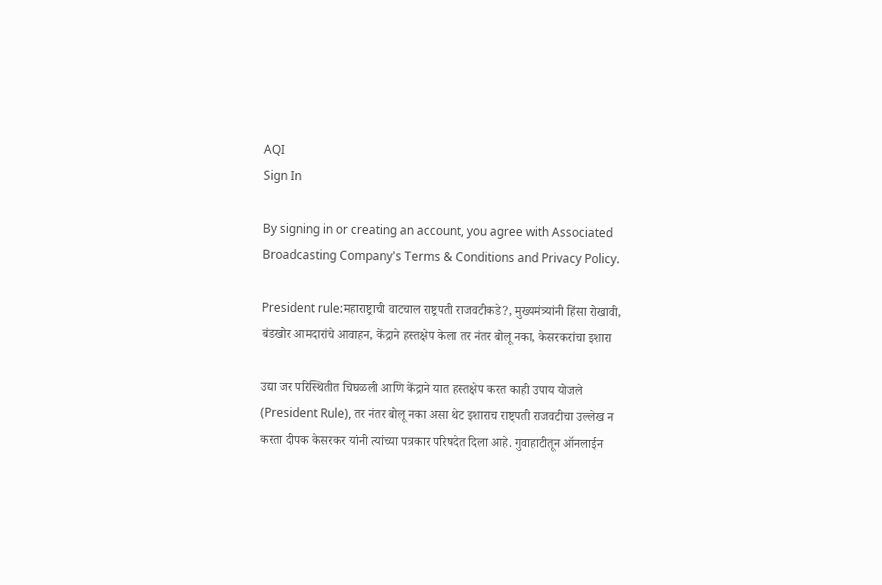AQI
Sign In

By signing in or creating an account, you agree with Associated Broadcasting Company's Terms & Conditions and Privacy Policy.

President rule:महाराष्ट्राची वाटचाल राष्ट्रपती राजवटीकडे?, मुख्यमंत्र्यांनी हिंसा रोखावी, बंडखोर आमदारांचे आवाहन, केंद्राने हस्तक्षेप केला तर नंतर बोलू नका, केसरकरांचा इशारा

उद्या जर परिस्थितीत चिघळली आणि केंद्राने यात हस्तक्षेप करत काही उपाय योजले (President Rule), तर नंतर बोलू नका असा थेट इशाराच राष्ट्पती राजवटीचा उल्लेख न करता दीपक केसरकर यांनी त्यांच्या पत्रकार परिषदेत दिला आहे. गुवाहाटीतून ऑनलाईन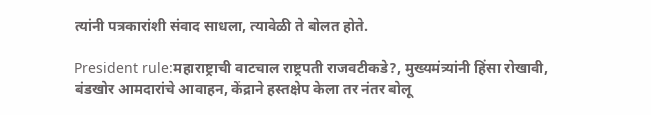त्यांनी पत्रकारांशी संवाद साधला, त्यावेळी ते बोलत होते.

President rule:महाराष्ट्राची वाटचाल राष्ट्रपती राजवटीकडे?, मुख्यमंत्र्यांनी हिंसा रोखावी, बंडखोर आमदारांचे आवाहन, केंद्राने हस्तक्षेप केला तर नंतर बोलू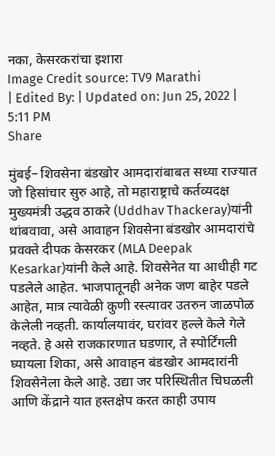नका, केसरकरांचा इशारा
Image Credit source: TV9 Marathi
| Edited By: | Updated on: Jun 25, 2022 | 5:11 PM
Share

मुंबई– शिवसेना बंडखोर आमदारांबाबत सध्या राज्यात जो हिसांचार सुरु आहे, तो महाराष्ट्राचे कर्तव्यदक्ष मुख्यमंत्री उद्धव ठाकरे (Uddhav Thackeray)यांनी थांबवावा, असे आवाहन शिवसेना बंडखोर आमदारांचे प्रवक्ते दीपक केसरकर (MLA Deepak Kesarkar)यांनी केले आहे. शिवसेनेत या आधीही गट पडलेले आहेत. भाजपातूनही अनेक जण बाहेर पडले आहेत, मात्र त्यावेळी कुणी रस्त्यावर उतरुन जाळपोळ केलेली नव्हती. कार्यालयावंर, घरांवर हल्ले केले गेले नव्हते. हे असे राजकारणात घडणार, ते स्पोर्टिंगली घ्यायला शिका, असे आवाहन बंडखोर आमदारांनी शिवसेनेला केले आहे. उद्या जर परिस्थितीत चिघळली आणि केंद्राने यात हस्तक्षेप करत काही उपाय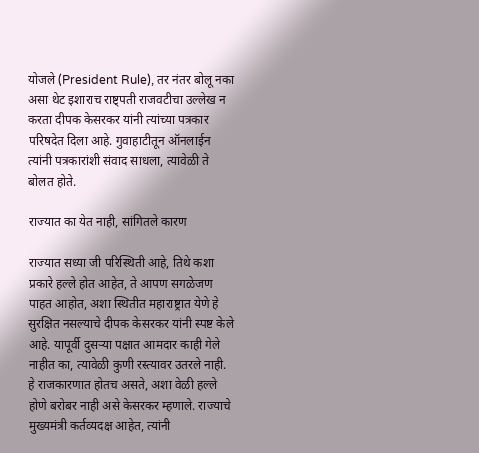योजले (President Rule), तर नंतर बोलू नका असा थेट इशाराच राष्ट्पती राजवटीचा उल्लेख न करता दीपक केसरकर यांनी त्यांच्या पत्रकार परिषदेत दिला आहे. गुवाहाटीतून ऑनलाईन त्यांनी पत्रकारांशी संवाद साधला, त्यावेळी ते बोलत होते.

राज्यात का येत नाही, सांगितले कारण

राज्यात सध्या जी परिस्थिती आहे, तिथे कशा प्रकारे हल्ले होत आहेत, ते आपण सगळेजण पाहत आहोत, अशा स्थितीत महाराष्ट्रात येणे हे सुरक्षित नसल्याचे दीपक केसरकर यांनी स्पष्ट केले आहे. यापूर्वी दुसऱ्या पक्षात आमदार काही गेले नाहीत का, त्यावेळी कुणी रस्त्यावर उतरले नाही. हे राजकारणात होतच असते, अशा वेळी हल्ले होणे बरोबर नाही असे केसरकर म्हणाले. राज्याचे मुख्यमंत्री कर्तव्यदक्ष आहेत, त्यांनी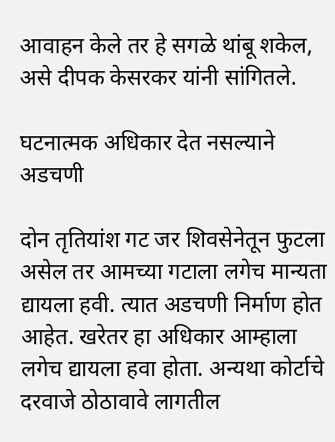आवाहन केले तर हे सगळे थांबू शकेल, असे दीपक केसरकर यांनी सांगितले.

घटनात्मक अधिकार देत नसल्याने अडचणी

दोन तृतियांश गट जर शिवसेनेतून फुटला असेल तर आमच्या गटाला लगेच मान्यता द्यायला हवी. त्यात अडचणी निर्माण होत आहेत. खरेतर हा अधिकार आम्हाला लगेच द्यायला हवा होता. अन्यथा कोर्टाचे दरवाजे ठोठावावे लागतील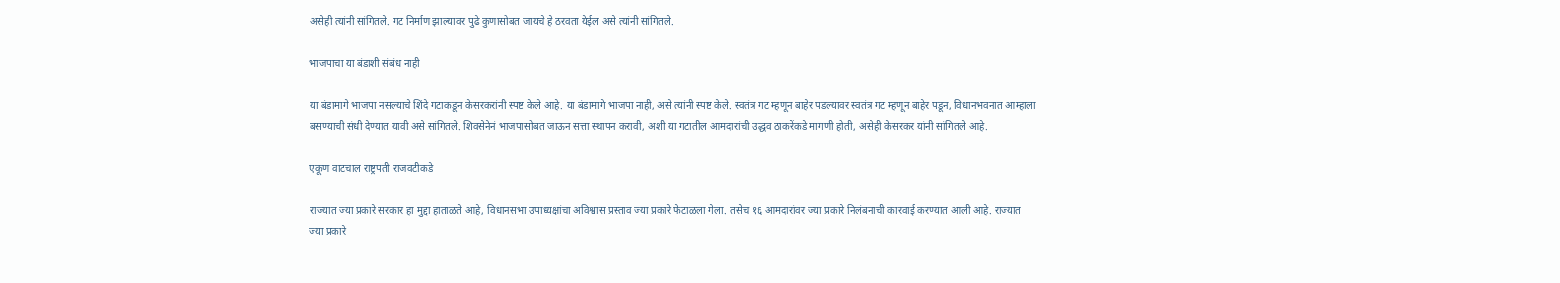असेही त्यांनी सांगितले. गट निर्माण झाल्यावर पुढे कुणासोबत जायचे हे ठरवता येईल असे त्यांनी सांगितले.

भाजपाचा या बंडाशी संबंध नाही

या बंडामागे भाजपा नसल्याचे शिंदे गटाकडून केसरकरांनी स्पष्ट केले आहे. या बंडामागे भाजपा नाही, असे त्यांनी स्पष्ट केले. स्वतंत्र गट म्हणून बाहेर पडल्यावर स्वतंत्र गट म्हणून बाहेर पडून, विधानभवनात आम्हाला बसण्याची संधी देण्यात यावी असे सांगितले. शिवसेनेनं भाजपासोबत जाऊन सत्ता स्थापन करावी, अशी या गटातील आमदारांची उद्धव ठाकरेंकडे मागणी होती, असेही केसरकर यांनी सांगितले आहे.

एकूण वाटचाल राष्ट्रपती राजवटीकडे

राज्यात ज्या प्रकारे सरकार हा मुद्दा हाताळते आहे, विधानसभा उपाध्यक्षांचा अविश्वास प्रस्ताव ज्या प्रकारे फेटाळला गेला. तसेच १६ आमदारांवर ज्या प्रकारे निलंबनाची कारवाई करण्यात आली आहे. राज्यात ज्या प्रकारे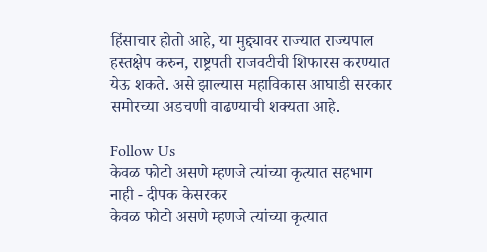हिंसाचार होतो आहे, या मुद्द्यावर राज्यात राज्यपाल हस्तक्षेप करुन, राष्ट्रपती राजवटीची शिफारस करण्यात येऊ शकते. असे झाल्यास महाविकास आघाडी सरकार समोरच्या अडचणी वाढण्याची शक्यता आहे.

Follow Us
केवळ फोटो असणे म्हणजे त्यांच्या कृत्यात सहभाग नाही - दीपक केसरकर
केवळ फोटो असणे म्हणजे त्यांच्या कृत्यात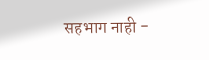सहभाग नाही -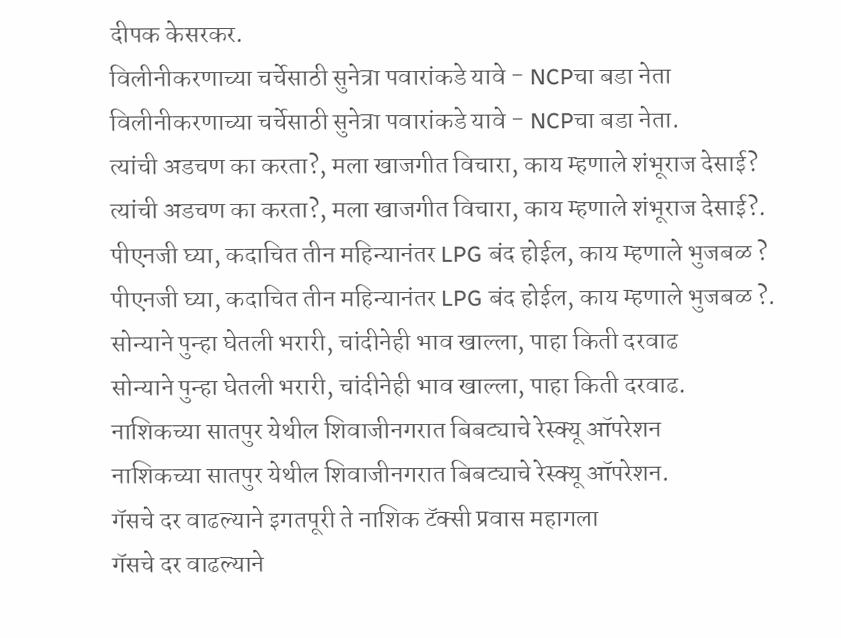दीपक केसरकर.
विलीनीकरणाच्या चर्चेसाठी सुनेत्रा पवारांकडे यावे - NCPचा बडा नेता
विलीनीकरणाच्या चर्चेसाठी सुनेत्रा पवारांकडे यावे - NCPचा बडा नेता.
त्यांची अडचण का करता?, मला खाजगीत विचारा, काय म्हणाले शंभूराज देसाई?
त्यांची अडचण का करता?, मला खाजगीत विचारा, काय म्हणाले शंभूराज देसाई?.
पीएनजी घ्या, कदाचित तीन महिन्यानंतर LPG बंद होईल, काय म्हणाले भुजबळ ?
पीएनजी घ्या, कदाचित तीन महिन्यानंतर LPG बंद होईल, काय म्हणाले भुजबळ ?.
सोन्याने पुन्हा घेतली भरारी, चांदीनेही भाव खाल्ला, पाहा किती दरवाढ
सोन्याने पुन्हा घेतली भरारी, चांदीनेही भाव खाल्ला, पाहा किती दरवाढ.
नाशिकच्या सातपुर येथील शिवाजीनगरात बिबट्याचे रेस्क्यू ऑपरेशन
नाशिकच्या सातपुर येथील शिवाजीनगरात बिबट्याचे रेस्क्यू ऑपरेशन.
गॅसचे दर वाढल्याने इगतपूरी ते नाशिक टॅक्सी प्रवास महागला
गॅसचे दर वाढल्याने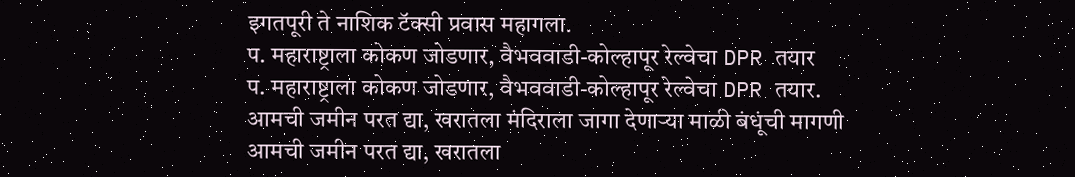इगतपूरी ते नाशिक टॅक्सी प्रवास महागला.
प. महाराष्ट्राला कोकण जोडणार, वैभववाडी-कोल्हापूर रेल्वेचा DPR तयार
प. महाराष्ट्राला कोकण जोडणार, वैभववाडी-कोल्हापूर रेल्वेचा DPR तयार.
आमची जमीन परत द्या, खरातला मंदिराला जागा देणाऱ्या माळी बंधूंची मागणी
आमची जमीन परत द्या, खरातला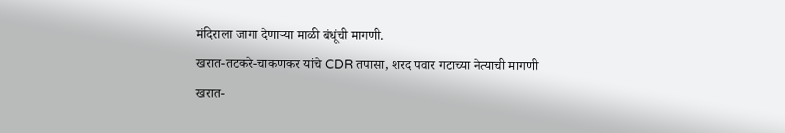मंदिराला जागा देणाऱ्या माळी बंधूंची मागणी.
खरात-तटकरे-चाकणकर यांचे CDR तपासा, शरद पवार गटाच्या नेत्याची मागणी
खरात-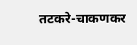तटकरे-चाकणकर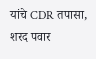यांचे CDR तपासा, शरद पवार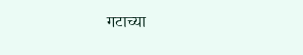गटाच्या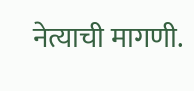नेत्याची मागणी.